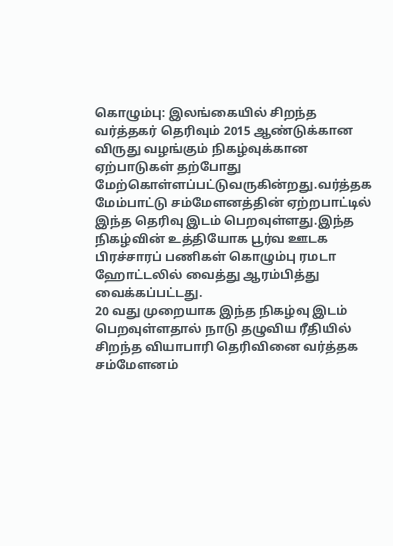கொழும்பு: இலங்கையில் சிறந்த வர்த்தகர் தெரிவும் 2015 ஆண்டுக்கான விருது வழங்கும் நிகழ்வுக்கான ஏற்பாடுகள் தற்போது மேற்கொள்ளப்பட்டுவருகின்றது.வர்த்தக மேம்பாட்டு சம்மேளனத்தின் ஏற்றபாட்டில் இந்த தெரிவு இடம் பெறவுள்ளது.இந்த நிகழ்வின் உத்தியோக பூர்வ ஊடக பிரச்சாரப் பணிகள் கொழும்பு ரமடா ஹோட்டலில் வைத்து ஆரம்பித்து வைக்கப்பட்டது.
20 வது முறையாக இந்த நிகழ்வு இடம் பெறவுள்ளதால் நாடு தழுவிய ரீதியில் சிறந்த வியாபாரி தெரிவினை வர்த்தக சம்மேளனம்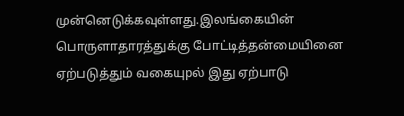முன்னெடுக்கவுள்ளது.இலங்கையின் பொருளாதாரத்துக்கு போட்டித்தன்மையினை ஏற்படுத்தும் வகையுpல் இது ஏற்பாடு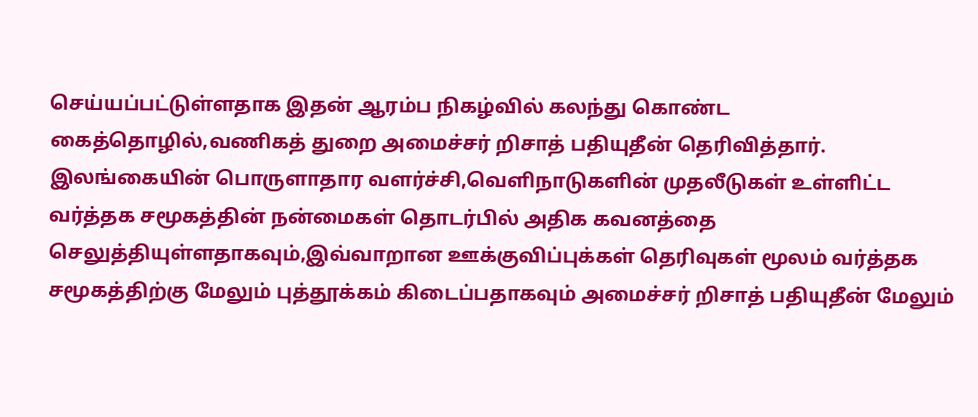செய்யப்பட்டுள்ளதாக இதன் ஆரம்ப நிகழ்வில் கலந்து கொண்ட கைத்தொழில்,வணிகத் துறை அமைச்சர் றிசாத் பதியுதீன் தெரிவித்தார்.
இலங்கையின் பொருளாதார வளர்ச்சி,வெளிநாடுகளின் முதலீடுகள் உள்ளிட்ட வர்த்தக சமூகத்தின் நன்மைகள் தொடர்பில் அதிக கவனத்தை செலுத்தியுள்ளதாகவும்,இவ்வாறான ஊக்குவிப்புக்கள் தெரிவுகள் மூலம் வர்த்தக சமூகத்திற்கு மேலும் புத்தூக்கம் கிடைப்பதாகவும் அமைச்சர் றிசாத் பதியுதீன் மேலும்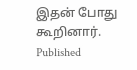இதன் போது கூறினார்.
Published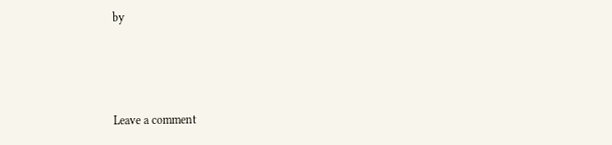by



Leave a comment